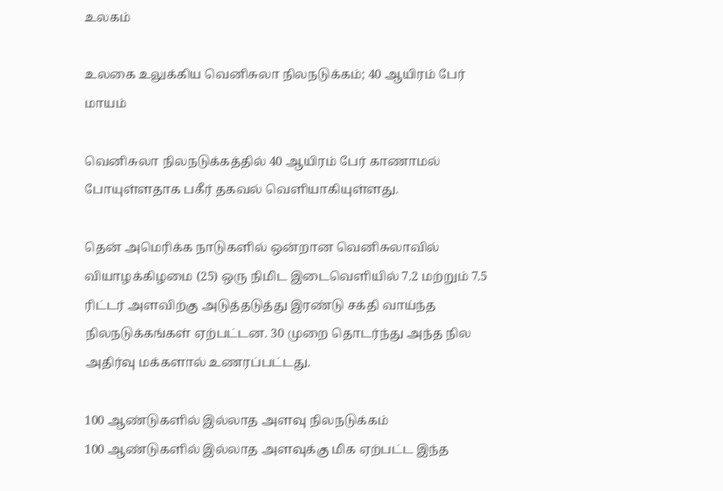உலகம்

உலகை உலுக்கிய வெனிசுலா நிலநடுக்கம்; 40 ஆயிரம் பேர் மாயம்

வெனிசுலா நிலநடுக்கத்தில் 40 ஆயிரம் பேர் காணாமல் போயுள்ளதாக பகீர் தகவல் வெளியாகியுள்ளது.

தென் அமெரிக்க நாடுகளில் ஒன்றான வெனிசுலாவில் வியாழக்கிழமை (25) ஒரு நிமிட இடைவெளியில் 7.2 மற்றும் 7.5 ரிட்டர் அளவிற்கு அடுத்தடுத்து இரண்டு சக்தி வாய்ந்த நிலநடுக்கங்கள் ஏற்பட்டன. 30 முறை தொடர்ந்து அந்த நில அதிர்வு மக்களால் உணரப்பட்டது.

100 ஆண்டுகளில் இல்லாத அளவு நிலநடுக்கம்
100 ஆண்டுகளில் இல்லாத அளவுக்கு மிக ஏற்பட்ட இந்த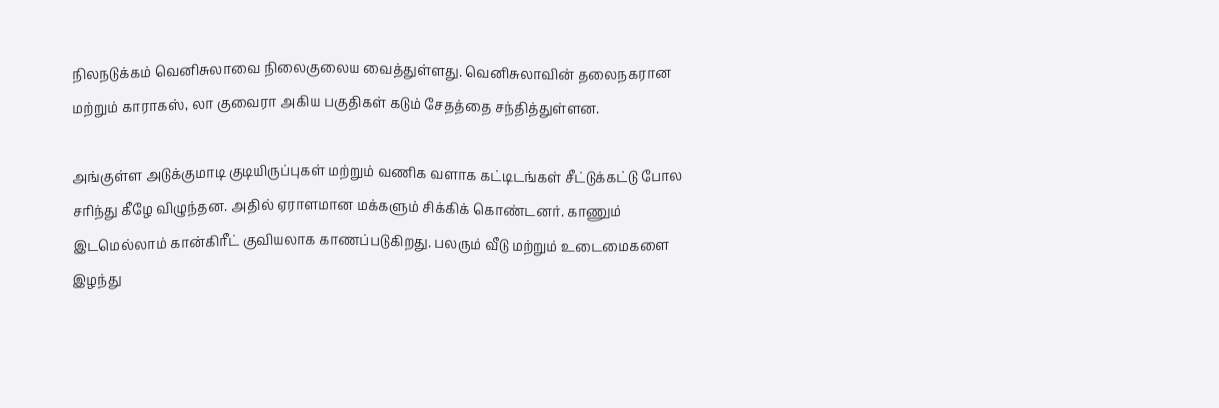நிலநடுக்கம் வெனிசுலாவை நிலைகுலைய வைத்துள்ளது. வெனிசுலாவின் தலைநகரான மற்றும் காராகஸ், லா குவைரா அகிய பகுதிகள் கடும் சேதத்தை சந்தித்துள்ளன.

அங்குள்ள அடுக்குமாடி குடியிருப்புகள் மற்றும் வணிக வளாக கட்டிடங்கள் சீட்டுக்கட்டு போல சரிந்து கீழே விழுந்தன. அதில் ஏராளமான மக்களும் சிக்கிக் கொண்டனர். காணும் இடமெல்லாம் கான்கிரீட் குவியலாக காணப்படுகிறது. பலரும் வீடு மற்றும் உடைமைகளை இழந்து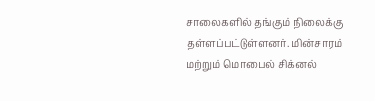சாலைகளில் தங்கும் நிலைக்கு தள்ளப்பட்டுள்ளனர். மின்சாரம் மற்றும் மொபைல் சிக்னல்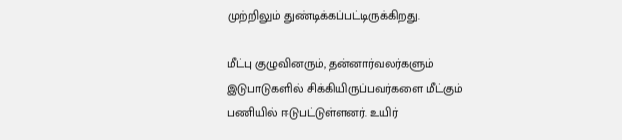முற்றிலும் துண்டிக்கப்பட்டிருக்கிறது.

மீட்பு குழுவினரும், தன்னார்வலர்களும் இடுபாடுகளில் சிக்கியிருப்பவர்களை மீட்கும் பணியில் ஈடுபட்டுள்ளனர். உயிர்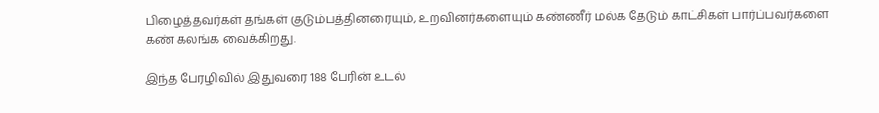பிழைத்தவர்கள் தங்கள் குடும்பத்தினரையும், உறவினர்களையும் கண்ணீர் மல்க தேடும் காட்சிகள் பார்ப்பவர்களை கண் கலங்க வைக்கிறது.

இந்த பேரழிவில் இதுவரை 188 பேரின் உடல்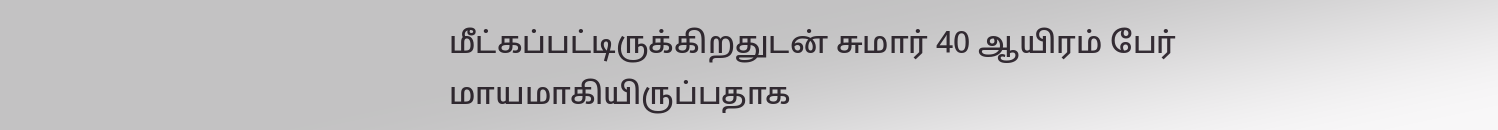மீட்கப்பட்டிருக்கிறதுடன் சுமார் 40 ஆயிரம் பேர் மாயமாகியிருப்பதாக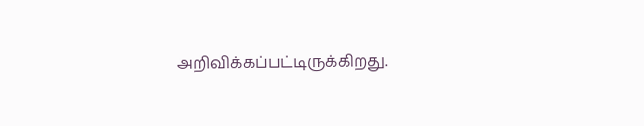அறிவிக்கப்பட்டிருக்கிறது.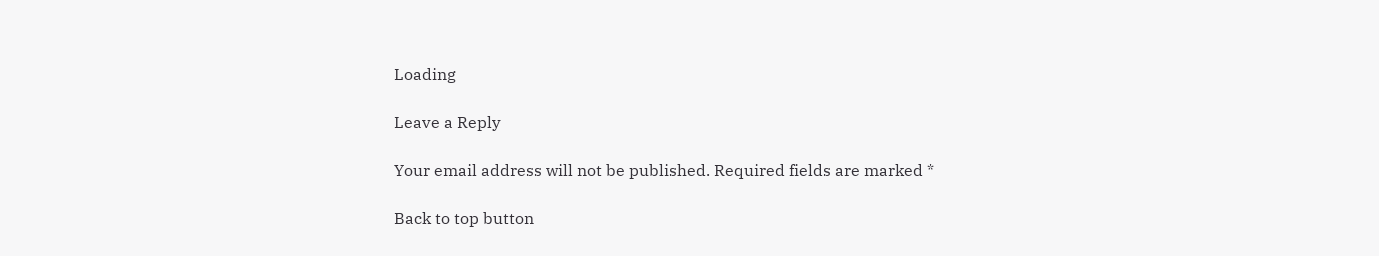Loading

Leave a Reply

Your email address will not be published. Required fields are marked *

Back to top button